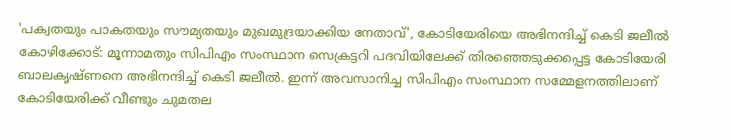'പക്വതയും പാകതയും സൗമ്യതയും മുഖമുദ്രയാക്കിയ നേതാവ്', കോടിയേരിയെ അഭിനന്ദിച്ച് കെടി ജലീൽ
കോഴിക്കോട്: മൂന്നാമതും സിപിഎം സംസ്ഥാന സെക്രട്ടറി പദവിയിലേക്ക് തിരഞ്ഞെടുക്കപ്പെട്ട കോടിയേരി ബാലകൃഷ്ണനെ അഭിനന്ദിച്ച് കെടി ജലീൽ. ഇന്ന് അവസാനിച്ച സിപിഎം സംസ്ഥാന സമ്മേളനത്തിലാണ് കോടിയേരിക്ക് വീണ്ടും ചുമതല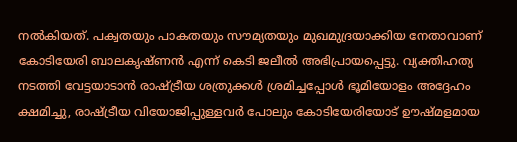നൽകിയത്. പക്വതയും പാകതയും സൗമ്യതയും മുഖമുദ്രയാക്കിയ നേതാവാണ് കോടിയേരി ബാലകൃഷ്ണൻ എന്ന് കെടി ജലീൽ അഭിപ്രായപ്പെട്ടു. വ്യക്തിഹത്യ നടത്തി വേട്ടയാടാൻ രാഷ്ട്രീയ ശത്രുക്കൾ ശ്രമിച്ചപ്പോൾ ഭൂമിയോളം അദ്ദേഹം ക്ഷമിച്ചു, രാഷ്ട്രീയ വിയോജിപ്പുള്ളവർ പോലും കോടിയേരിയോട് ഊഷ്മളമായ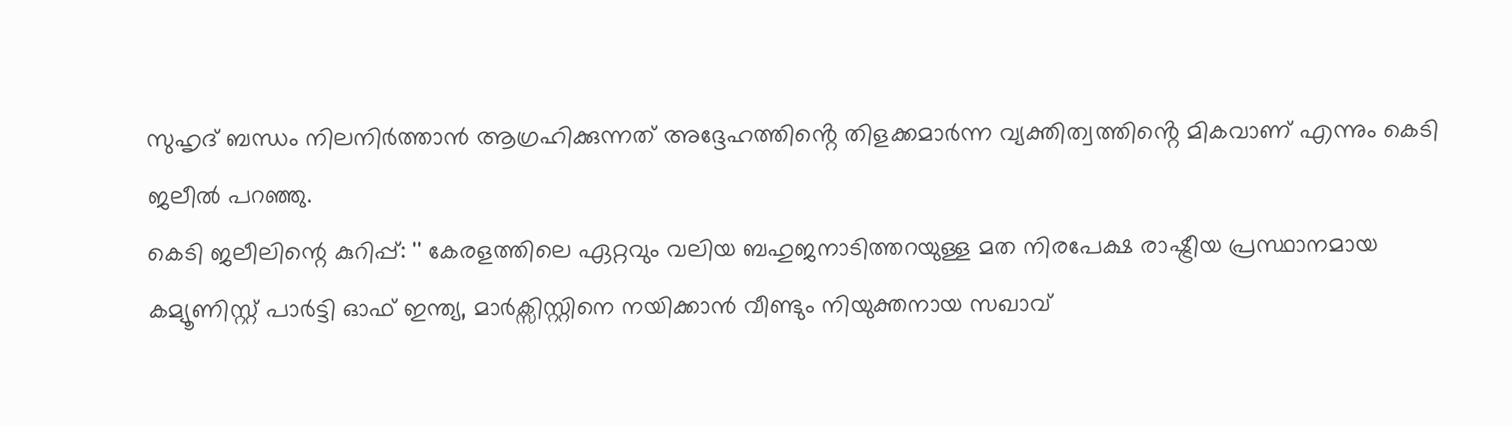സുഹൃദ് ബന്ധം നിലനിർത്താൻ ആഗ്രഹിക്കുന്നത് അദ്ദേഹത്തിൻ്റെ തിളക്കമാർന്ന വ്യക്തിത്വത്തിൻ്റെ മികവാണ് എന്നും കെടി ജലീൽ പറഞ്ഞു.
കെടി ജലീലിന്റെ കുറിപ്പ്: '' കേരളത്തിലെ ഏറ്റവും വലിയ ബഹുജനാടിത്തറയുള്ള മത നിരപേക്ഷ രാഷ്ട്രീയ പ്രസ്ഥാനമായ കമ്യൂണിസ്റ്റ് പാർട്ടി ഓഫ് ഇന്ത്യ, മാർക്സിസ്റ്റിനെ നയിക്കാൻ വീണ്ടും നിയുക്തനായ സഖാവ്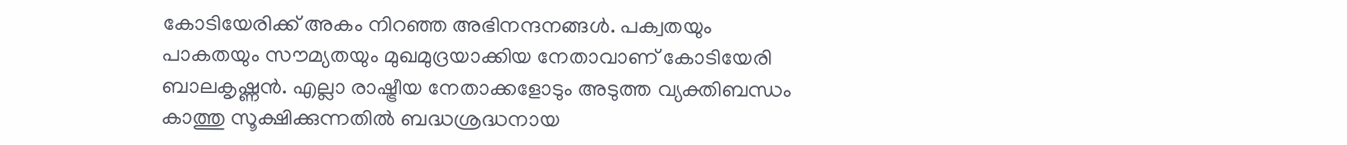കോടിയേരിക്ക് അകം നിറഞ്ഞ അഭിനന്ദനങ്ങൾ. പക്വതയും പാകതയും സൗമ്യതയും മുഖമുദ്രയാക്കിയ നേതാവാണ് കോടിയേരി ബാലകൃഷ്ണൻ. എല്ലാ രാഷ്ട്രീയ നേതാക്കളോടും അടുത്ത വ്യക്തിബന്ധം കാത്തു സൂക്ഷിക്കുന്നതിൽ ബദ്ധശ്രദ്ധനായ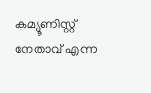കമ്യൂണിസ്റ്റ് നേതാവ് എന്ന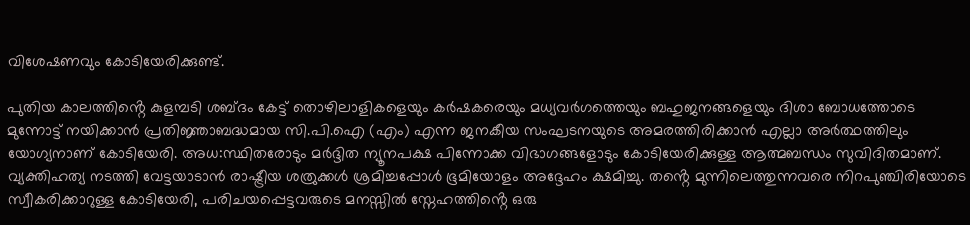വിശേഷണവും കോടിയേരിക്കുണ്ട്.

പുതിയ കാലത്തിൻ്റെ കുളമ്പടി ശബ്ദം കേട്ട് തൊഴിലാളികളെയും കർഷകരെയും മധ്യവർഗത്തെയും ബഹുജനങ്ങളെയും ദിശാ ബോധത്തോടെ മുന്നോട്ട് നയിക്കാൻ പ്രതിജ്ഞാബദ്ധമായ സി.പി.ഐ (എം) എന്ന ജനകീയ സംഘടനയുടെ അമരത്തിരിക്കാൻ എല്ലാ അർത്ഥത്തിലും യോഗ്യനാണ് കോടിയേരി. അധ:സ്ഥിതരോടും മർദ്ദിത ന്യൂനപക്ഷ പിന്നോക്ക വിഭാഗങ്ങളോടും കോടിയേരിക്കുള്ള ആത്മബന്ധം സുവിദിതമാണ്. വ്യക്തിഹത്യ നടത്തി വേട്ടയാടാൻ രാഷ്ട്രീയ ശത്രുക്കൾ ശ്രമിച്ചപ്പോൾ ഭൂമിയോളം അദ്ദേഹം ക്ഷമിച്ചു. തൻ്റെ മുന്നിലെത്തുന്നവരെ നിറപുഞ്ചിരിയോടെ സ്വീകരിക്കാറുള്ള കോടിയേരി, പരിചയപ്പെട്ടവരുടെ മനസ്സിൽ സ്നേഹത്തിൻ്റെ ഒരു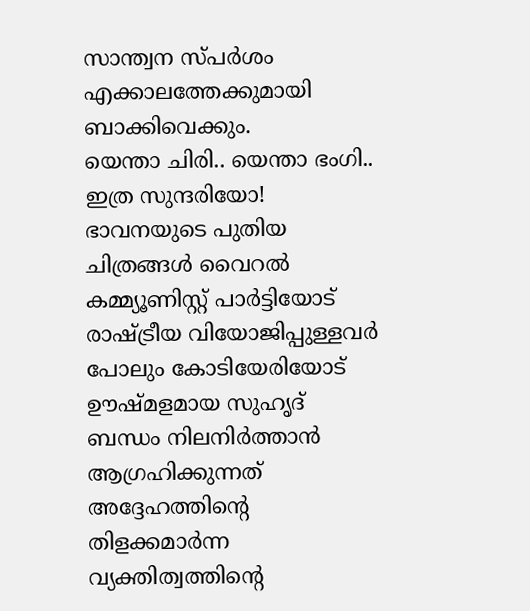സാന്ത്വന സ്പർശം എക്കാലത്തേക്കുമായി ബാക്കിവെക്കും.
യെന്താ ചിരി.. യെന്താ ഭംഗി.. ഇത്ര സുന്ദരിയോ! ഭാവനയുടെ പുതിയ ചിത്രങ്ങൾ വൈറൽ
കമ്മ്യൂണിസ്റ്റ് പാർട്ടിയോട് രാഷ്ട്രീയ വിയോജിപ്പുള്ളവർ പോലും കോടിയേരിയോട് ഊഷ്മളമായ സുഹൃദ് ബന്ധം നിലനിർത്താൻ ആഗ്രഹിക്കുന്നത് അദ്ദേഹത്തിൻ്റെ തിളക്കമാർന്ന വ്യക്തിത്വത്തിൻ്റെ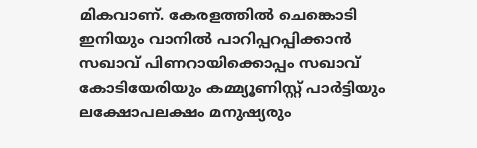മികവാണ്. കേരളത്തിൽ ചെങ്കൊടി ഇനിയും വാനിൽ പാറിപ്പറപ്പിക്കാൻ സഖാവ് പിണറായിക്കൊപ്പം സഖാവ് കോടിയേരിയും കമ്മ്യൂണിസ്റ്റ് പാർട്ടിയും ലക്ഷോപലക്ഷം മനുഷ്യരും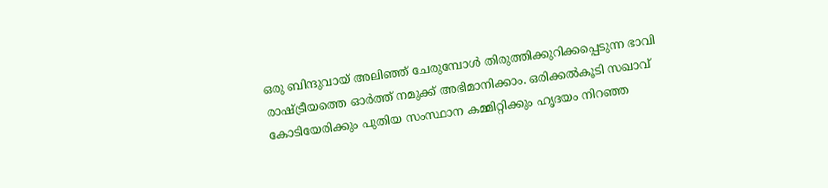ഒരു ബിന്ദുവായ് അലിഞ്ഞ് ചേരുമ്പോൾ തിരുത്തിക്കുറിക്കപ്പെടുന്ന ഭാവി രാഷ്ട്രീയത്തെ ഓർത്ത് നമുക്ക് അഭിമാനിക്കാം. ഒരിക്കൽകൂടി സഖാവ് കോടിയേരിക്കും പുതിയ സംസ്ഥാന കമ്മിറ്റിക്കും ഹൃദയം നിറഞ്ഞ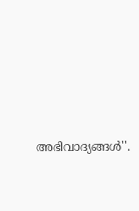അഭിവാദ്യങ്ങൾ''.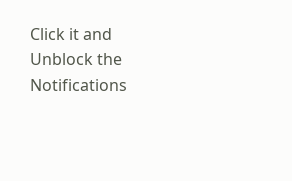Click it and Unblock the Notifications